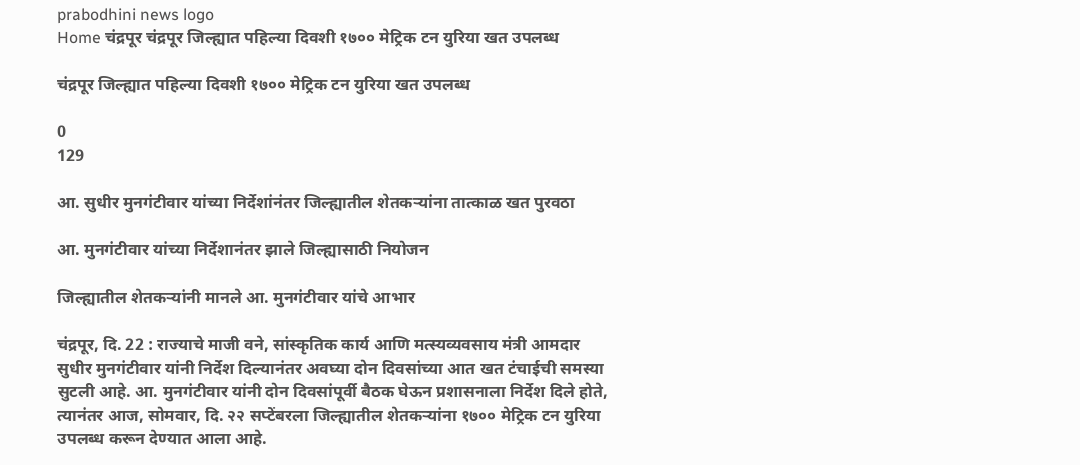prabodhini news logo
Home चंद्रपूर चंद्रपूर जिल्ह्यात पहिल्या दिवशी १७०० मेट्रिक टन युरिया खत उपलब्ध

चंद्रपूर जिल्ह्यात पहिल्या दिवशी १७०० मेट्रिक टन युरिया खत उपलब्ध

0
129

आ. सुधीर मुनगंटीवार यांच्या निर्देशांनंतर जिल्ह्यातील शेतकऱ्यांना तात्काळ खत पुरवठा

आ. मुनगंटीवार यांच्या निर्देशानंतर झाले जिल्ह्यासाठी नियोजन

जिल्ह्यातील शेतकऱ्यांनी मानले आ. मुनगंटीवार यांचे आभार

चंद्रपूर, दि. 22 : राज्याचे माजी वने, सांस्कृतिक कार्य आणि मत्स्यव्यवसाय मंत्री आमदार सुधीर मुनगंटीवार यांनी निर्देश दिल्यानंतर अवघ्या दोन दिवसांच्या आत खत टंचाईची समस्या सुटली आहे. आ. मुनगंटीवार यांनी दोन दिवसांपूर्वी बैठक घेऊन प्रशासनाला निर्देश दिले होते, त्यानंतर आज, सोमवार, दि. २२ सप्टेंबरला जिल्ह्यातील शेतकऱ्यांना १७०० मेट्रिक टन युरिया उपलब्ध करून देण्यात आला आहे.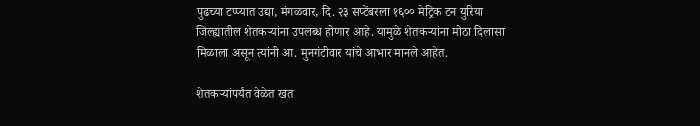पुढच्या टप्प्यात उद्या, मंगळवार, दि. २३ सप्टेंबरला १६०० मेट्रिक टन युरिया जिल्ह्यातील शेतकऱ्यांना उपलब्ध होणार आहे. यामुळे शेतकऱ्यांना मोठा दिलासा मिळाला असून त्यांनी आ. मुनगंटीवार यांचे आभार मानले आहेत.

शेतकऱ्यांपर्यंत वेळेत खत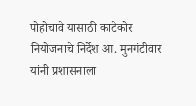पोहोचावे यासाठी काटेकोर नियोजनाचे निर्देश आ. मुनगंटीवार यांनी प्रशासनाला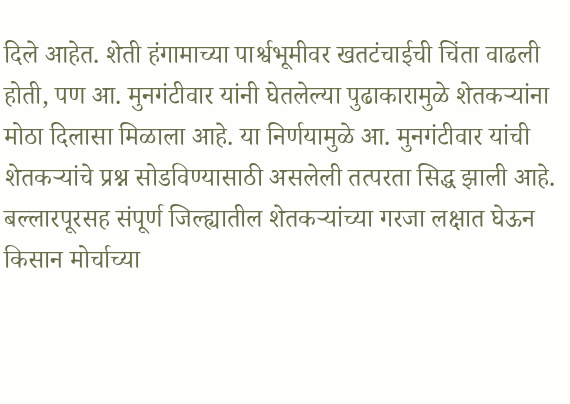दिले आहेत. शेती हंगामाच्या पार्श्वभूमीवर खतटंचाईची चिंता वाढली होती, पण आ. मुनगंटीवार यांनी घेतलेल्या पुढाकारामुळे शेतकऱ्यांना मोठा दिलासा मिळाला आहे. या निर्णयामुळे आ. मुनगंटीवार यांची शेतकऱ्यांचे प्रश्न सोडविण्यासाठी असलेली तत्परता सिद्ध झाली आहे. बल्लारपूरसह संपूर्ण जिल्ह्यातील शेतकऱ्यांच्या गरजा लक्षात घेऊन किसान मोर्चाच्या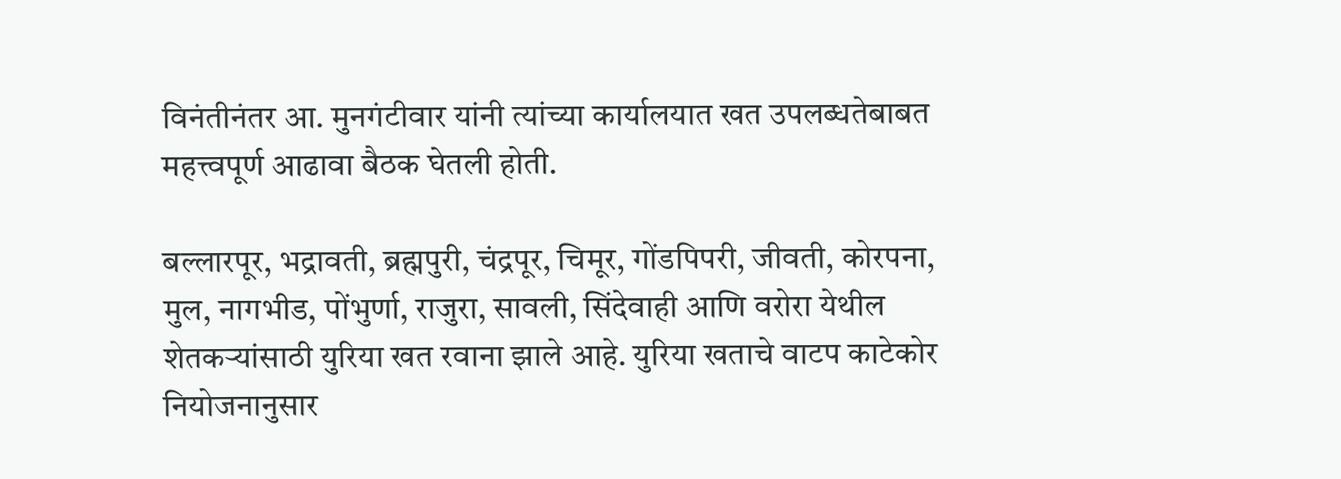विनंतीनंतर आ. मुनगंटीवार यांनी त्यांच्या कार्यालयात खत उपलब्धतेबाबत महत्त्वपूर्ण आढावा बैठक घेतली होती.

बल्लारपूर, भद्रावती, ब्रह्मपुरी, चंद्रपूर, चिमूर, गोंडपिपरी, जीवती, कोरपना, मुल, नागभीड, पोंभुर्णा, राजुरा, सावली, सिंदेवाही आणि वरोरा येथील शेतकऱ्यांसाठी युरिया खत रवाना झाले आहे. युरिया खताचे वाटप काटेकोर नियोजनानुसार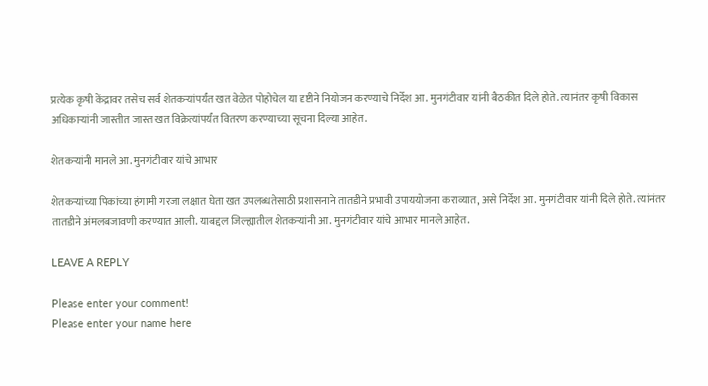प्रत्येक कृषी केंद्रावर तसेच सर्व शेतकऱ्यांपर्यंत खत वेळेत पोहोचेल या दृष्टीने नियोजन करण्याचे निर्देश आ. मुनगंटीवार यांनी बैठकीत दिले होते. त्यानंतर कृषी विकास अधिकाऱ्यांनी जास्तीत जास्त खत विक्रेत्यांपर्यंत वितरण करण्याच्या सूचना दिल्या आहेत.

शेतकऱ्यांनी मानले आ. मुनगंटीवार यांचे आभार

शेतकऱ्यांच्या पिकांच्या हंगामी गरजा लक्षात घेता खत उपलब्धतेसाठी प्रशासनाने तातडीने प्रभावी उपाययोजना कराव्यात, असे निर्देश आ. मुनगंटीवार यांनी दिले होते. त्यांनंतर तातडीने अंमलबजावणी करण्यात आली. याबद्दल जिल्ह्यातील शेतकऱ्यांनी आ. मुनगंटीवार यांचे आभार मानले आहेत.

LEAVE A REPLY

Please enter your comment!
Please enter your name here